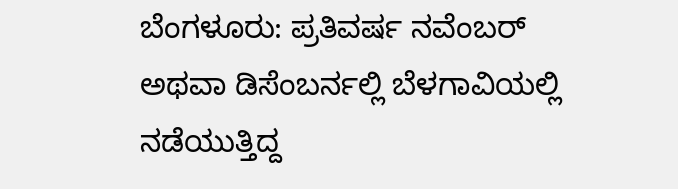ಬೆಂಗಳೂರು: ಪ್ರತಿವರ್ಷ ನವೆಂಬರ್ ಅಥವಾ ಡಿಸೆಂಬರ್ನಲ್ಲಿ ಬೆಳಗಾವಿಯಲ್ಲಿ ನಡೆಯುತ್ತಿದ್ದ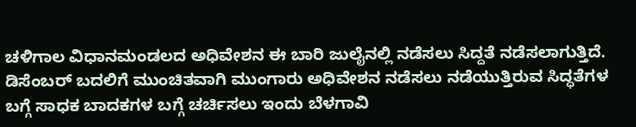ಚಳಿಗಾಲ ವಿಧಾನಮಂಡಲದ ಅಧಿವೇಶನ ಈ ಬಾರಿ ಜುಲೈನಲ್ಲಿ ನಡೆಸಲು ಸಿದ್ದತೆ ನಡೆಸಲಾಗುತ್ತಿದೆ.
ಡಿಸೆಂಬರ್ ಬದಲಿಗೆ ಮುಂಚಿತವಾಗಿ ಮುಂಗಾರು ಅಧಿವೇಶನ ನಡೆಸಲು ನಡೆಯುತ್ತಿರುವ ಸಿದ್ಧತೆಗಳ ಬಗ್ಗೆ ಸಾಧಕ ಬಾದಕಗಳ ಬಗ್ಗೆ ಚರ್ಚಿಸಲು ಇಂದು ಬೆಳಗಾವಿ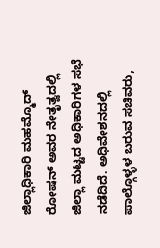ಜಿಲ್ಲಾಧಿಕಾರಿ ಮಹಮ್ಮೊದ್ ರೋಷನ್ ಅವರ ನೇತೃತ್ವದಲ್ಲಿ ಜಿಲ್ಲಾ ಮಟ್ಟದ ಅಧಿಕಾರಿಗಳ ಸಭೆ ನಡೆದಿದೆ. ಅಧಿವೇಶನದಲ್ಲಿ ಪಾಲ್ಗೊಳ್ಳಳ ಬರುವ ಸಚಿವರು,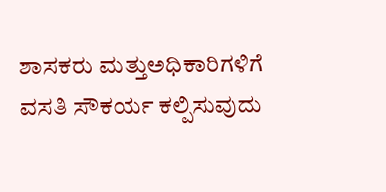ಶಾಸಕರು ಮತ್ತುಅಧಿಕಾರಿಗಳಿಗೆ ವಸತಿ ಸೌಕರ್ಯ ಕಲ್ಪಿಸುವುದು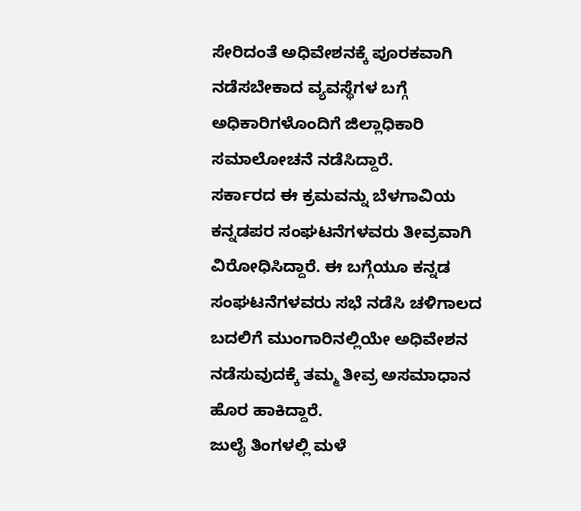ಸೇರಿದಂತೆ ಅಧಿವೇಶನಕ್ಕೆ ಪೂರಕವಾಗಿ ನಡೆಸಬೇಕಾದ ವ್ಯವಸ್ಥೆಗಳ ಬಗ್ಗೆ ಅಧಿಕಾರಿಗಳೊಂದಿಗೆ ಜಿಲ್ಲಾಧಿಕಾರಿ ಸಮಾಲೋಚನೆ ನಡೆಸಿದ್ದಾರೆ.
ಸರ್ಕಾರದ ಈ ಕ್ರಮವನ್ನು ಬೆಳಗಾವಿಯ ಕನ್ನಡಪರ ಸಂಘಟನೆಗಳವರು ತೀವ್ರವಾಗಿ ವಿರೋಧಿಸಿದ್ದಾರೆ. ಈ ಬಗ್ಗೆಯೂ ಕನ್ನಡ ಸಂಘಟನೆಗಳವರು ಸಭೆ ನಡೆಸಿ ಚಳಿಗಾಲದ ಬದಲಿಗೆ ಮುಂಗಾರಿನಲ್ಲಿಯೇ ಅಧಿವೇಶನ ನಡೆಸುವುದಕ್ಕೆ ತಮ್ಮ ತೀವ್ರ ಅಸಮಾಧಾನ ಹೊರ ಹಾಕಿದ್ದಾರೆ.
ಜುಲೈ ತಿಂಗಳಲ್ಲಿ ಮಳೆ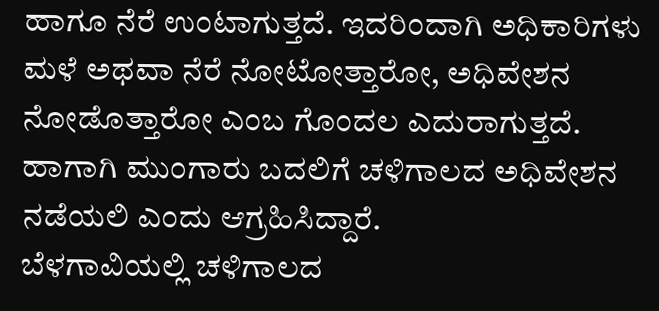ಹಾಗೂ ನೆರೆ ಉಂಟಾಗುತ್ತದೆ. ಇದರಿಂದಾಗಿ ಅಧಿಕಾರಿಗಳು ಮಳೆ ಅಥವಾ ನೆರೆ ನೋಟೋತ್ತಾರೋ, ಅಧಿವೇಶನ ನೋಡೊತ್ತಾರೋ ಎಂಬ ಗೊಂದಲ ಎದುರಾಗುತ್ತದೆ. ಹಾಗಾಗಿ ಮುಂಗಾರು ಬದಲಿಗೆ ಚಳಿಗಾಲದ ಅಧಿವೇಶನ ನಡೆಯಲಿ ಎಂದು ಆಗ್ರಹಿಸಿದ್ದಾರೆ.
ಬೆಳಗಾವಿಯಲ್ಲಿ ಚಳಿಗಾಲದ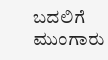ಬದಲಿಗೆ ಮುಂಗಾರು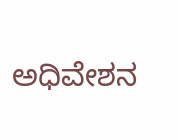ಅಧಿವೇಶನ